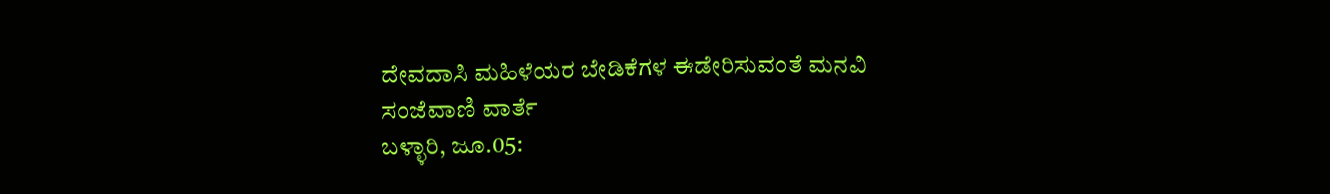ದೇವದಾಸಿ ಮಹಿಳೆಯರ ಬೇಡಿಕೆಗಳ ಈಡೇರಿಸುವಂತೆ ಮನವಿ
ಸಂಜೆವಾಣಿ ವಾರ್ತೆ
ಬಳ್ಳಾರಿ, ಜೂ.05: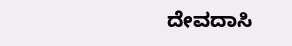ದೇವದಾಸಿ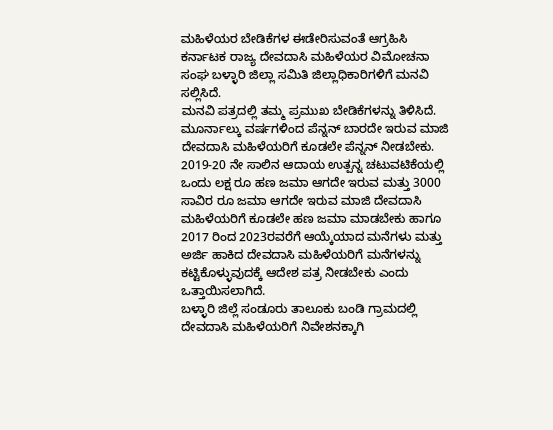ಮಹಿಳೆಯರ ಬೇಡಿಕೆಗಳ ಈಡೇರಿಸುವಂತೆ ಆಗ್ರಹಿಸಿ ಕರ್ನಾಟಕ ರಾಜ್ಯ ದೇವದಾಸಿ ಮಹಿಳೆಯರ ವಿಮೋಚನಾ ಸಂಘ ಬಳ್ಳಾರಿ ಜಿಲ್ಲಾ ಸಮಿತಿ ಜಿಲ್ಲಾಧಿಕಾರಿಗಳಿಗೆ ಮನವಿ ಸಲ್ಲಿಸಿದೆ.
ಮನವಿ ಪತ್ರದಲ್ಲಿ ತಮ್ಮ ಪ್ರಮುಖ ಬೇಡಿಕೆಗಳನ್ನು ತಿಳಿಸಿದೆ.
ಮೂರ್ನಾಲ್ಕು ವರ್ಷಗಳಿಂದ ಪೆನ್ನನ್ ಬಾರದೇ ಇರುವ ಮಾಜಿ ದೇವದಾಸಿ ಮಹಿಳೆಯರಿಗೆ ಕೂಡಲೇ ಪೆನ್ನನ್ ನೀಡಬೇಕು. 2019-20 ನೇ ಸಾಲಿನ ಆದಾಯ ಉತ್ಪನ್ನ ಚಟುವಟಿಕೆಯಲ್ಲಿ ಒಂದು ಲಕ್ಷ ರೂ ಹಣ ಜಮಾ ಆಗದೇ ಇರುವ ಮತ್ತು 3000 ಸಾವಿರ ರೂ ಜಮಾ ಆಗದೇ ಇರುವ ಮಾಜಿ ದೇವದಾಸಿ ಮಹಿಳೆಯರಿಗೆ ಕೂಡಲೇ ಹಣ ಜಮಾ ಮಾಡಬೇಕು ಹಾಗೂ 2017 ರಿಂದ 2023ರವರೆಗೆ ಆಯ್ಕೆಯಾದ ಮನೆಗಳು ಮತ್ತು ಅರ್ಜಿ ಹಾಕಿದ ದೇವದಾಸಿ ಮಹಿಳೆಯರಿಗೆ ಮನೆಗಳನ್ನು ಕಟ್ಟಿಕೊಳ್ಳುವುದಕ್ಕೆ ಆದೇಶ ಪತ್ರ ನೀಡಬೇಕು ಎಂದು ಒತ್ತಾಯಿಸಲಾಗಿದೆ.
ಬಳ್ಳಾರಿ ಜಿಲ್ಲೆ ಸಂಡೂರು ತಾಲೂಕು ಬಂಡಿ ಗ್ರಾಮದಲ್ಲಿ ದೇವದಾಸಿ ಮಹಿಳೆಯರಿಗೆ ನಿವೇಶನಕ್ಕಾಗಿ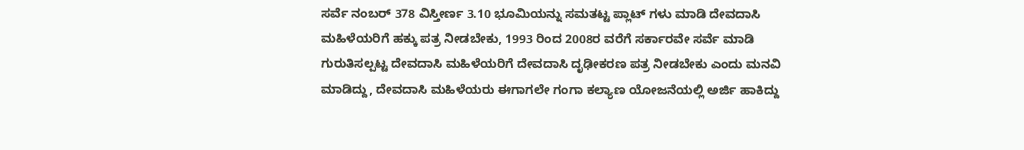ಸರ್ವೆ ನಂಬರ್ 378 ವಿಸ್ತೀರ್ಣ 3.10 ಭೂಮಿಯನ್ನು ಸಮತಟ್ಟ ಪ್ಲಾಟ್ ಗಳು ಮಾಡಿ ದೇವದಾಸಿ ಮಹಿಳೆಯರಿಗೆ ಹಕ್ಕು ಪತ್ರ ನೀಡಬೇಕು, 1993 ರಿಂದ 2008ರ ವರೆಗೆ ಸರ್ಕಾರವೇ ಸರ್ವೆ ಮಾಡಿ ಗುರುತಿಸಲ್ಪಟ್ಟ ದೇವದಾಸಿ ಮಹಿಳೆಯರಿಗೆ ದೇವದಾಸಿ ದೃಢೀಕರಣ ಪತ್ರ ನೀಡಬೇಕು ಎಂದು ಮನವಿ ಮಾಡಿದ್ದು, ದೇವದಾಸಿ ಮಹಿಳೆಯರು ಈಗಾಗಲೇ ಗಂಗಾ ಕಲ್ಯಾಣ ಯೋಜನೆಯಲ್ಲಿ ಅರ್ಜಿ ಹಾಕಿದ್ದು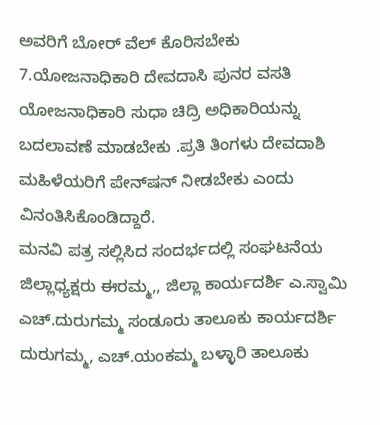ಅವರಿಗೆ ಬೋರ್ ವೆಲ್ ಕೊರಿಸಬೇಕು 7.ಯೋಜನಾಧಿಕಾರಿ ದೇವದಾಸಿ ಪುನರ ವಸತಿ ಯೋಜನಾಧಿಕಾರಿ ಸುಧಾ ಚಿದ್ರಿ ಅಧಿಕಾರಿಯನ್ನು ಬದಲಾವಣೆ ಮಾಡಬೇಕು .ಪ್ರತಿ ತಿಂಗಳು ದೇವದಾಶಿ ಮಹಿಳೆಯರಿಗೆ ಪೇನ್‌ಷನ್‌ ನೀಡಬೇಕು ಎಂದು ವಿನಂತಿಸಿಕೊಂಡಿದ್ದಾರೆ.
ಮನವಿ ಪತ್ರ ಸಲ್ಲಿಸಿದ ಸಂದರ್ಭದಲ್ಲಿ ಸಂಘಟನೆಯ  ಜಿಲ್ಲಾಧ್ಯಕ್ಷರು ಈರಮ್ಮ,, ಜಿಲ್ಲಾ ಕಾರ್ಯದರ್ಶಿ ಎ.ಸ್ವಾಮಿ ಎಚ್.ದುರುಗಮ್ಮ ಸಂಡೂರು ತಾಲೂಕು ಕಾರ್ಯದರ್ಶಿ ದುರುಗಮ್ಮ, ಎಚ್.ಯಂಕಮ್ಮ ಬಳ್ಳಾರಿ ತಾಲೂಕು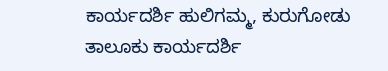ಕಾರ್ಯದರ್ಶಿ ಹುಲಿಗಮ್ಮ, ಕುರುಗೋಡು ತಾಲೂಕು ಕಾರ್ಯದರ್ಶಿ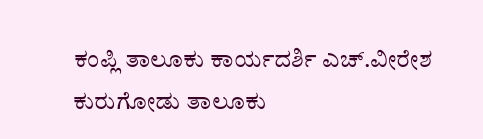ಕಂಪ್ಲಿ ತಾಲೂಕು ಕಾರ್ಯದರ್ಶಿ ಎಚ್.ವೀರೇಶ ಕುರುಗೋಡು ತಾಲೂಕು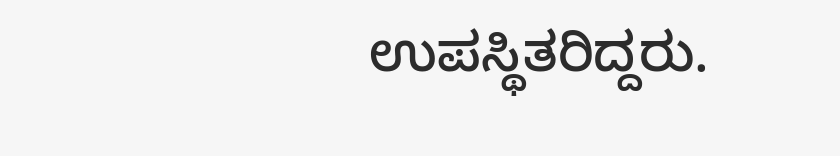ಉಪಸ್ಥಿತರಿದ್ದರು.